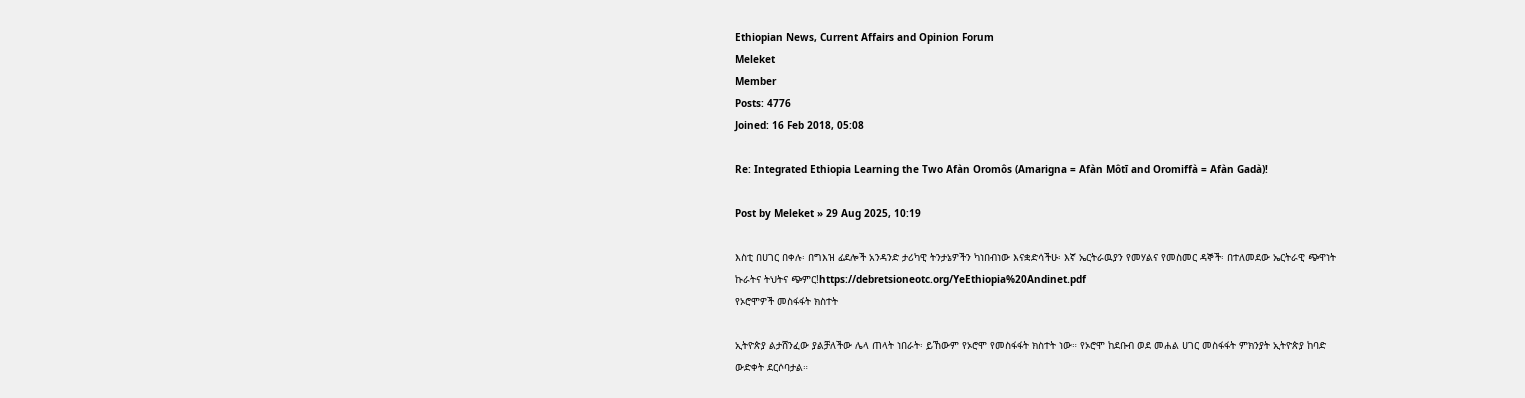Ethiopian News, Current Affairs and Opinion Forum
Meleket
Member
Posts: 4776
Joined: 16 Feb 2018, 05:08

Re: Integrated Ethiopia Learning the Two Afàn Oromôs (Amarigna = Afàn Môtī and Oromiffà = Afàn Gadà)!

Post by Meleket » 29 Aug 2025, 10:19

እስቲ በሀገር በቀሉ፡ በግእዝ ፊደሎች አንዳንድ ታሪካዊ ትንታኔዎችን ካነበብነው እናቋድሳችሁ፡ እኛ ኤርትራዉያን የመሃልና የመስመር ዳኞች፡ በተለመደው ኤርትራዊ ጭዋነት ኩራትና ትህትና ጭምር!https://debretsioneotc.org/YeEthiopia%20Andinet.pdf
የኦሮሞዎች መስፋፋት ክስተት

ኢትዮጵያ ልታሸንፈው ያልቻለችው ሌላ ጠላት ነበራት፡ ይኸውም የኦሮሞ የመስፋፋት ክስተት ነው። የኦሮሞ ከደቡብ ወደ መሐል ሀገር መስፋፋት ምክንያት ኢትዮጵያ ከባድ ውድቀት ደርሶባታል።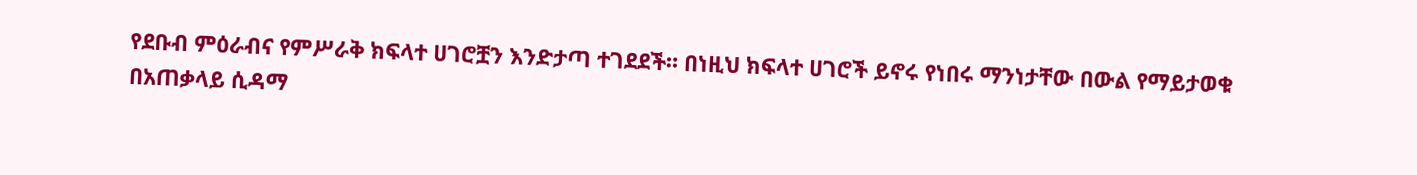የደቡብ ምዕራብና የምሥራቅ ክፍላተ ሀገሮቿን እንድታጣ ተገደደች። በነዚህ ክፍላተ ሀገሮች ይኖሩ የነበሩ ማንነታቸው በውል የማይታወቁ በአጠቃላይ ሲዳማ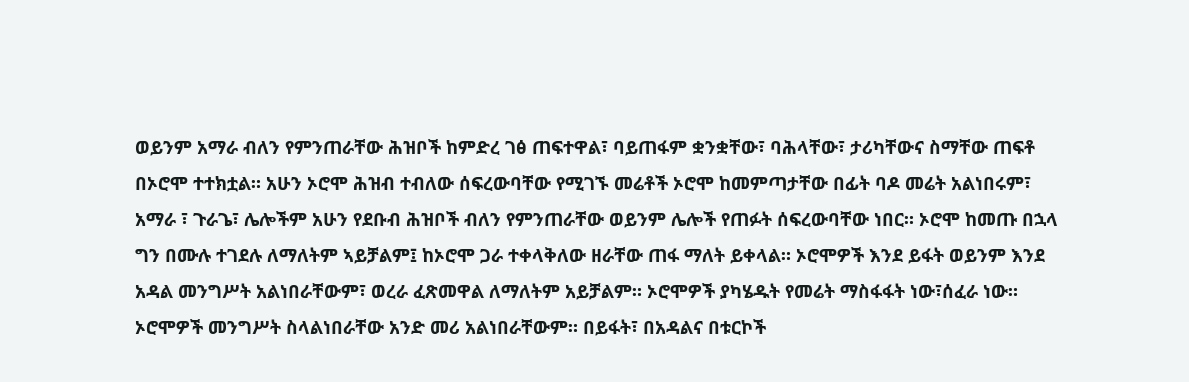ወይንም አማራ ብለን የምንጠራቸው ሕዝቦች ከምድረ ገፅ ጠፍተዋል፣ ባይጠፋም ቋንቋቸው፣ ባሕላቸው፣ ታሪካቸውና ስማቸው ጠፍቶ በኦሮሞ ተተክቷል። አሁን ኦሮሞ ሕዝብ ተብለው ሰፍረውባቸው የሚገኙ መሬቶች ኦሮሞ ከመምጣታቸው በፊት ባዶ መሬት አልነበሩም፣ አማራ ፣ ጉራጌ፣ ሌሎችም አሁን የደቡብ ሕዝቦች ብለን የምንጠራቸው ወይንም ሌሎች የጠፉት ሰፍረውባቸው ነበር። ኦሮሞ ከመጡ በኋላ ግን በሙሉ ተገደሉ ለማለትም ኣይቻልም፤ ከኦሮሞ ጋራ ተቀላቅለው ዘራቸው ጠፋ ማለት ይቀላል። ኦሮሞዎች እንደ ይፋት ወይንም እንደ አዳል መንግሥት አልነበራቸውም፣ ወረራ ፈጽመዋል ለማለትም አይቻልም። ኦሮሞዎች ያካሄዱት የመሬት ማስፋፋት ነው፣ሰፈራ ነው። ኦሮሞዎች መንግሥት ስላልነበራቸው አንድ መሪ አልነበራቸውም። በይፋት፣ በአዳልና በቱርኮች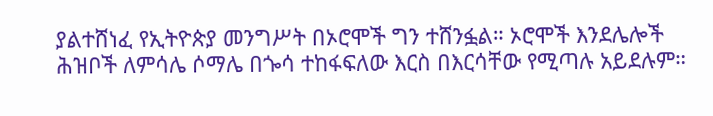ያልተሸነፈ የኢትዮጵያ መንግሥት በኦሮሞች ግን ተሸንፏል። ኦሮሞች እንደሌሎች ሕዝቦች ለምሳሌ ሶማሌ በጐሳ ተከፋፍለው እርስ በእርሳቸው የሚጣሉ አይደሉም።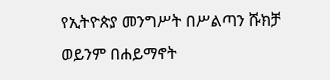የኢትዮጵያ መንግሥት በሥልጣን ሹክቻ ወይንም በሐይማኖት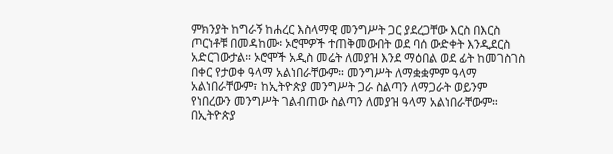ምክንያት ከግራኝ ከሐረር እስላማዊ መንግሥት ጋር ያደረጋቸው እርስ በእርስ ጦርነቶቹ በመዳከሙ፡ ኦሮሞዎች ተጠቅመውበት ወደ ባሰ ውድቀት እንዲደርስ አድርገውታል። ኦሮሞች አዲስ መሬት ለመያዝ እንደ ማዕበል ወደ ፊት ከመገስገስ በቀር የታወቀ ዓላማ አልነበራቸውም። መንግሥት ለማቋቋምም ዓላማ አልነበራቸውም፣ ከኢትዮጵያ መንግሥት ጋራ ስልጣን ለማጋራት ወይንም የነበረውን መንግሥት ገልብጠው ስልጣን ለመያዝ ዓላማ አልነበራቸውም። በኢትዮጵያ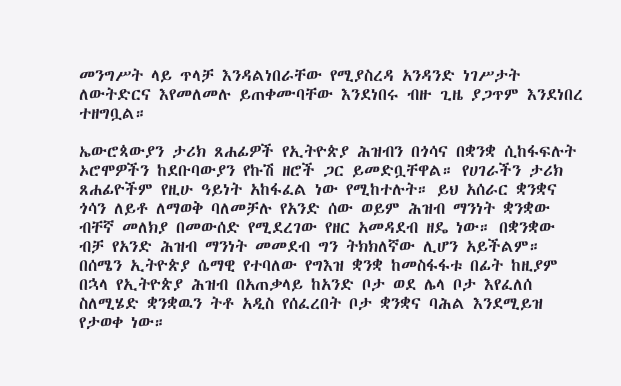መንግሥት ላይ ጥላቻ እንዳልነበራቸው የሚያስረዳ አንዳንድ ነገሥታት ለውትድርና እየመለመሉ ይጠቀሙባቸው እንደነበሩ ብዙ ጊዜ ያጋጥም እንደነበረ ተዘግቧል።

ኤውሮጳውያን ታሪክ ጸሐፊዎች የኢትዮጵያ ሕዝብን በጎሳና በቋንቋ ሲከፋፍሉት ኦሮሞዎችን ከደቡባውያን የኩሽ ዘሮች ጋር ይመድቧቸዋል። የሀገራችን ታሪክ ጸሐፊዮችም የዚሁ ዓይነት አከፋፈል ነው የሚከተሉት። ይህ አሰራር ቋንቋና ጎሳን ለይቶ ለማወቅ ባለመቻሉ የአንድ ሰው ወይም ሕዝብ ማንነት ቋንቋው ብቸኛ መለክያ በመውሰድ የሚደረገው የዘር አመዳደብ ዘዴ ነው። በቋንቋው ብቻ የአንድ ሕዝብ ማንነት መመደብ ግን ትክክለኛው ሊሆን አይችልም። በሰሜን ኢትዮጵያ ሴማዊ የተባለው የግእዝ ቋንቋ ከመስፋፋቱ በፊት ከዚያም በኋላ የኢትዮጵያ ሕዝብ በአጠቃላይ ከአንድ ቦታ ወደ ሌላ ቦታ እየፈለሰ ስለሚሄድ ቋንቋዉን ትቶ አዲስ የሰፈረበት ቦታ ቋንቋና ባሕል እንደሚይዝ የታወቀ ነው።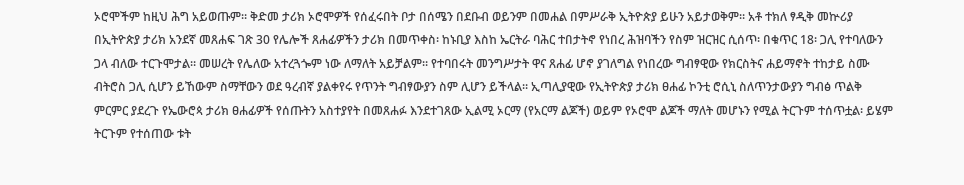ኦሮሞችም ከዚህ ሕግ አይወጡም። ቅድመ ታሪክ ኦሮሞዎች የሰፈሩበት ቦታ በሰሜን በደቡብ ወይንም በመሐል በምሥራቅ ኢትዮጵያ ይሁን አይታወቅም። አቶ ተክለ ፃዲቅ መኵሪያ በኢትዮጵያ ታሪክ አንደኛ መጸሐፍ ገጽ 30 የሌሎች ጸሐፊዎችን ታሪክ በመጥቀስ፡ ከኑቢያ እስከ ኤርትራ ባሕር ተበታትኖ የነበረ ሕዝባችን የስም ዝርዝር ሲሰጥ፡ በቁጥር 18፡ ጋሊ የተባለውን ጋላ ብለው ተርጉሞታል። መሠረት የሌለው አተረጓጐም ነው ለማለት አይቻልም። የተባበሩት መንግሥታት ዋና ጸሐፊ ሆኖ ያገለግል የነበረው ግብፃዊው የክርስትና ሐይማኖት ተከታይ ስሙ ብትሮስ ጋሊ ሲሆን ይኸውም ስማቸውን ወደ ዓረብኛ ያልቀየሩ የጥንት ግብፃውያን ስም ሊሆን ይችላል። ኢጣሊያዊው የኢትዮጵያ ታሪክ ፀሐፊ ኮንቲ ሮሲኒ ስለጥንታውያን ግብፅ ጥልቅ ምርምር ያደረጉ የኤውሮጳ ታሪክ ፀሐፊዎች የሰጡትን አስተያየት በመጸሐፉ እንደተገጸው ኢልሚ ኦርማ (የአርማ ልጆች) ወይም የኦሮሞ ልጆች ማለት መሆኑን የሚል ትርጉም ተሰጥቷል፡ ይሄም ትርጉም የተሰጠው ቱት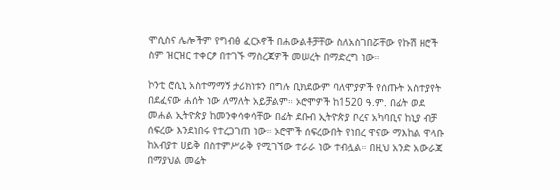ሞሲስና ሌሎችም የግብፅ ፈርኦኖች በሐውልቶቻቸው ስለአስገበሯቸው የኩሽ ዘሮች ስም ዝርዝር ተቀርፆ በተገኙ ማስረጃዎች መሠረት በማድረግ ነው።

ኮንቲ ሮሲኒ አስተማማኝ ታሪክነቱን በግሉ ቢክደውም ባለሞያዎች የሰጡት አስተያየት በደፈናው ሐሰት ነው ለማለት አይቻልም። ኦሮሞዎች ከ1520 ዓ.ም. በፊት ወደ መሐል ኢትዮጵያ ከመንቀሳቀሳቸው በፊት ደቡብ ኢትዮጵያ ቦረና አካባቢና ከኒያ ብቻ ሰፍረው እንደነበሩ የተረጋገጠ ነው። ኦሮሞች ሰፍረውበት የነበረ ዋናው ማእከል ዋላቡ ከአብያተ ሀይቅ በስተምሥራቅ የሚገኘው ተራራ ነው ተብሏል። በዚህ አንድ አውራጃ በማያህል መሬት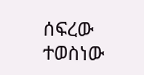ሰፍረው ተወስነው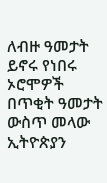ለብዙ ዓመታት ይኖሩ የነበሩ ኦሮሞዎች በጥቂት ዓመታት ውስጥ መላው ኢትዮጵያን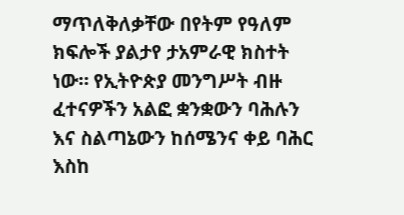ማጥለቅለቃቸው በየትም የዓለም ክፍሎች ያልታየ ታአምራዊ ክስተት ነው። የኢትዮጵያ መንግሥት ብዙ ፈተናዎችን አልፎ ቋንቋውን ባሕሉን እና ስልጣኔውን ከሰሜንና ቀይ ባሕር እስከ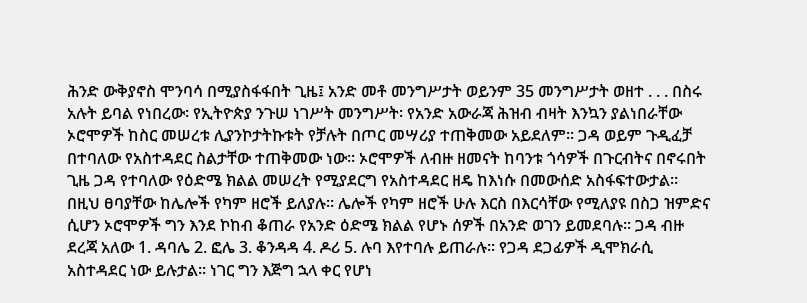ሕንድ ውቅያኖስ ሞንባሳ በሚያስፋፋበት ጊዜ፤ አንድ መቶ መንግሥታት ወይንም 35 መንግሥታት ወዘተ . . . በስሩ አሉት ይባል የነበረው፡ የኢትዮጵያ ንጉሠ ነገሥት መንግሥት፡ የአንድ አውራጃ ሕዝብ ብዛት እንኳን ያልነበራቸው ኦሮሞዎች ከስር መሠረቱ ሊያንኮታትኩቱት የቻሉት በጦር መሣሪያ ተጠቅመው አይደለም። ጋዳ ወይም ጉዲፈቻ በተባለው የአስተዳደር ስልታቸው ተጠቅመው ነው። ኦሮሞዎች ለብዙ ዘመናት ከባንቱ ጎሳዎች በጉርብትና በኖሩበት ጊዜ ጋዳ የተባለው የዕድሜ ክልል መሠረት የሚያደርግ የአስተዳደር ዘዴ ከእነሱ በመውሰድ አስፋፍተውታል። በዚህ ፀባያቸው ከሌሎች የካም ዘሮች ይለያሉ። ሌሎች የካም ዘሮች ሁሉ እርስ በእርሳቸው የሚለያዩ በስጋ ዝምድና ሲሆን ኦሮሞዎች ግን እንደ ኮከብ ቆጠራ የአንድ ዕድሜ ክልል የሆኑ ሰዎች በአንድ ወገን ይመደባሉ። ጋዳ ብዙ ደረጃ አለው 1. ዳባሌ 2. ፎሌ 3. ቆንዳዳ 4. ዶሪ 5. ሉባ እየተባሉ ይጠራሉ። የጋዳ ደጋፊዎች ዲሞክራሲ አስተዳደር ነው ይሉታል። ነገር ግን እጅግ ኋላ ቀር የሆነ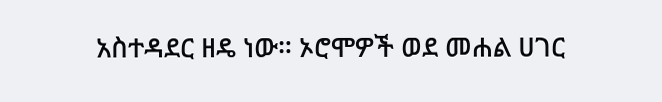አስተዳደር ዘዴ ነው። ኦሮሞዎች ወደ መሐል ሀገር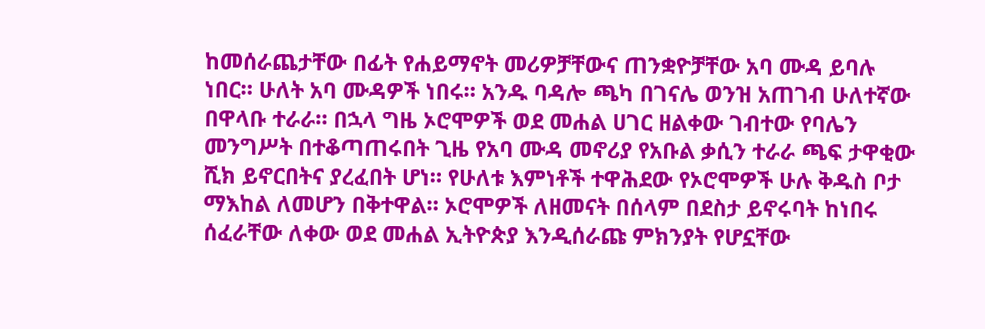ከመሰራጨታቸው በፊት የሐይማኖት መሪዎቻቸውና ጠንቋዮቻቸው አባ ሙዳ ይባሉ ነበር። ሁለት አባ ሙዳዎች ነበሩ። አንዱ ባዳሎ ጫካ በገናሌ ወንዝ አጠገብ ሁለተኛው በዋላቡ ተራራ። በኋላ ግዜ ኦሮሞዎች ወደ መሐል ሀገር ዘልቀው ገብተው የባሌን መንግሥት በተቆጣጠሩበት ጊዜ የአባ ሙዳ መኖሪያ የአቡል ቃሲን ተራራ ጫፍ ታዋቂው ሺክ ይኖርበትና ያረፈበት ሆነ። የሁለቱ እምነቶች ተዋሕደው የኦሮሞዎች ሁሉ ቅዱስ ቦታ ማእከል ለመሆን በቅተዋል። ኦሮሞዎች ለዘመናት በሰላም በደስታ ይኖሩባት ከነበሩ ሰፈራቸው ለቀው ወደ መሐል ኢትዮጵያ እንዲሰራጩ ምክንያት የሆኗቸው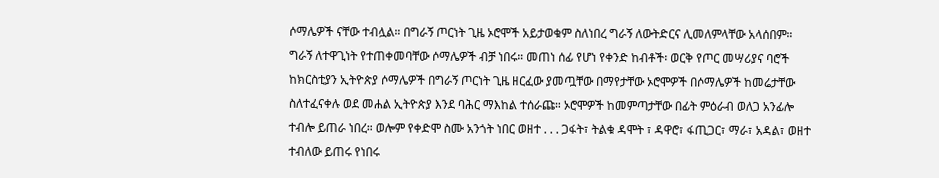ሶማሌዎች ናቸው ተብሏል። በግራኝ ጦርነት ጊዜ ኦሮሞች አይታወቁም ስለነበረ ግራኝ ለውትድርና ሊመለምላቸው አላሰበም። ግራኝ ለተዋጊነት የተጠቀመባቸው ሶማሌዎች ብቻ ነበሩ። መጠነ ሰፊ የሆነ የቀንድ ከብቶች፡ ወርቅ የጦር መሣሪያና ባሮች ከክርስቲያን ኢትዮጵያ ሶማሌዎች በግራኝ ጦርነት ጊዜ ዘርፈው ያመጧቸው በማየታቸው ኦሮሞዎች በሶማሌዎች ከመሬታቸው ስለተፈናቀሉ ወደ መሐል ኢትዮጵያ እንደ ባሕር ማእከል ተሰራጩ። ኦሮሞዎች ከመምጣታቸው በፊት ምዕራብ ወለጋ አንፊሎ ተብሎ ይጠራ ነበረ። ወሎም የቀድሞ ስሙ አንጎት ነበር ወዘተ . . . ጋፋት፣ ትልቁ ዳሞት ፣ ዳዋሮ፣ ፋጢጋር፣ ማራ፣ አዳል፣ ወዘተ ተብለው ይጠሩ የነበሩ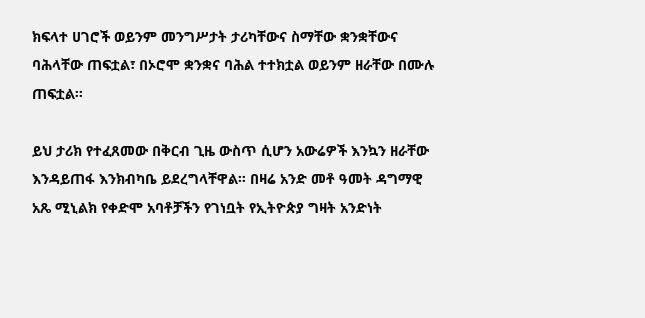ክፍላተ ሀገሮች ወይንም መንግሥታት ታሪካቸውና ስማቸው ቋንቋቸውና ባሕላቸው ጠፍቷል፣ በኦሮሞ ቋንቋና ባሕል ተተክቷል ወይንም ዘራቸው በሙሉ ጠፍቷል።

ይህ ታሪክ የተፈጸመው በቅርብ ጊዜ ውስጥ ሲሆን አውሬዎች እንኳን ዘራቸው እንዳይጠፋ እንክብካቤ ይደረግላቸዋል። በዛሬ አንድ መቶ ዓመት ዳግማዊ አጼ ሚኒልክ የቀድሞ አባቶቻችን የገነቧት የኢትዮጵያ ግዛት አንድነት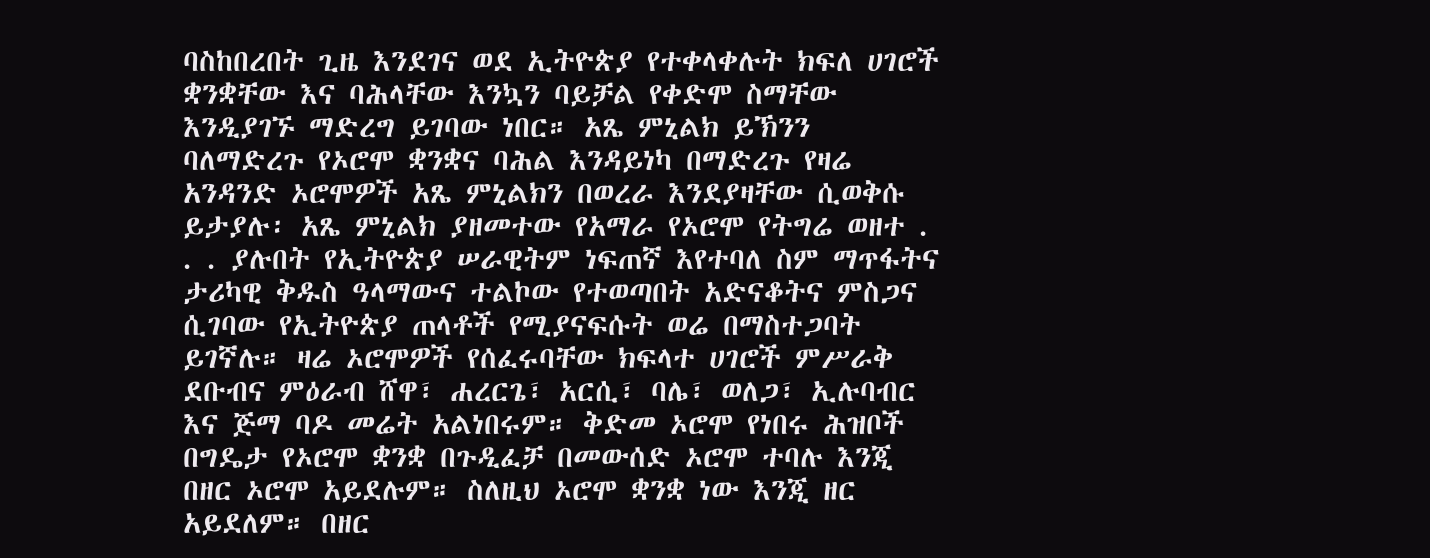ባስከበረበት ጊዜ እንደገና ወደ ኢትዮጵያ የተቀላቀሉት ክፍለ ሀገሮች ቋንቋቸው እና ባሕላቸው እንኳን ባይቻል የቀድሞ ስማቸው እንዲያገኙ ማድረግ ይገባው ነበር። አጼ ምኒልክ ይኽንን ባለማድረጉ የኦሮሞ ቋንቋና ባሕል እንዳይነካ በማድረጉ የዛሬ አንዳንድ ኦሮሞዎች አጼ ምኒልክን በወረራ እንደያዛቸው ሲወቅሱ ይታያሉ፡ አጼ ምኒልክ ያዘመተው የአማራ የኦሮሞ የትግሬ ወዘተ . . . ያሉበት የኢትዮጵያ ሠራዊትም ነፍጠኛ እየተባለ ስም ማጥፋትና ታሪካዊ ቅዱስ ዓላማውና ተልኮው የተወጣበት አድናቆትና ምስጋና ሲገባው የኢትዮጵያ ጠላቶች የሚያናፍሱት ወሬ በማስተጋባት ይገኛሉ። ዛሬ ኦሮሞዎች የሰፈሩባቸው ክፍላተ ሀገሮች ምሥራቅ ደቡብና ምዕራብ ሸዋ፣ ሐረርጌ፣ አርሲ፣ ባሌ፣ ወለጋ፣ ኢሉባብር እና ጅማ ባዶ መሬት አልነበሩም። ቅድመ ኦሮሞ የነበሩ ሕዝቦች በግዴታ የኦሮሞ ቋንቋ በጉዲፈቻ በመውሰድ ኦሮሞ ተባሉ እንጂ በዘር ኦሮሞ አይደሉም። ስለዚህ ኦሮሞ ቋንቋ ነው እንጂ ዘር አይደለም። በዘር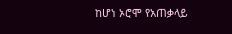ከሆነ ኦሮሞ የአጠቃላይ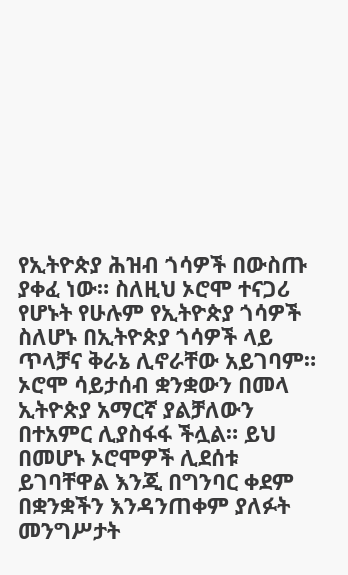የኢትዮጵያ ሕዝብ ጎሳዎች በውስጡ ያቀፈ ነው። ስለዚህ ኦሮሞ ተናጋሪ የሆኑት የሁሉም የኢትዮጵያ ጎሳዎች ስለሆኑ በኢትዮጵያ ጎሳዎች ላይ ጥላቻና ቅራኔ ሊኖራቸው አይገባም። ኦሮሞ ሳይታሰብ ቋንቋውን በመላ ኢትዮጵያ አማርኛ ያልቻለውን በተአምር ሊያስፋፋ ችሏል። ይህ በመሆኑ ኦሮሞዎች ሊደሰቱ ይገባቸዋል እንጂ በግንባር ቀደም በቋንቋችን እንዳንጠቀም ያለፉት መንግሥታት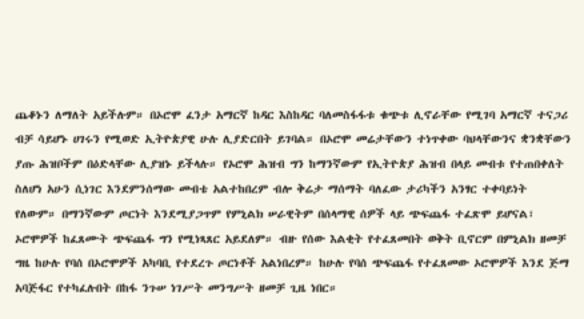ጨቆኑን ለማለት አይችሉም። በኦሮሞ ፈንታ አማርኛ ከዳር እስከዳር ባለመስፋፋቱ ቁጭቱ ሊኖራቸው የሚገባ አማርኛ ተናጋሪ ብቻ ሳይሆኑ ሀገሩን የሚወድ ኢትዮጵያዊ ሁሉ ሊያድርበት ይገባል። በኦሮሞ መሬታቸውን ተነጥቀው ባህላቸውንና ቋንቋቸውን ያጡ ሕዝቦችም በዕድላቸው ሊያዝኑ ይችላሉ። የኦሮሞ ሕዝብ ግን ከማንኛውም የኢትዮጵያ ሕዝብ በላይ መብቱ የተጠበቀለት ስለሆነ አሁን ሲነገር እንደምንሰማው መብቴ አልተከበረም ብሎ ቅሬታ ማሰማት ባለፈው ታሪካችን አንፃር ተቀባይነት የለውም። በማንኛውም ጦርነት እንደሚያጋጥም የምኒልክ ሠራዊትም በሰላማዊ ሰዎች ላይ ጭፍጨፋ ተፈጽሞ ይሆናል፣ ኦሮሞዎች ከፈጸሙት ጭፍጨፋ ግን የሚነጻጸር አይደለም። ብዙ የሰው እልቂት የተፈጸመበት ወቅት ቢኖርም በምኒልክ ዘመቻ ግዜ ከሁሉ የባሰ በኦሮሞዎች አካባቢ የተደረጉ ጦርነቶች አልነበረም። ከሁሉ የባሰ ጭፍጨፋ የተፈጸመው ኦሮሞዎች እንደ ጅማ አባጅፋር የተካፈሉበት በከፋ ንጉሠ ነገሥት መንግሥት ዘመቻ ጊዜ ነበር።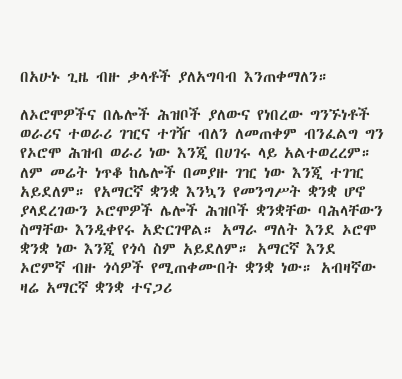በአሁኑ ጊዜ ብዙ ቃላቶች ያለአግባብ እንጠቀማለን።

ለኦሮሞዎችና በሌሎች ሕዝቦች ያለውና የነበረው ግንኙነቶች ወራሪና ተወራሪ ገዢና ተገዥ ብለን ለመጠቀም ብንፈልግ ግን የኦሮሞ ሕዝብ ወራሪ ነው እንጂ በሀገሩ ላይ አልተወረረም። ለም መሬት ነጥቆ ከሌሎች በመያዙ ገዢ ነው እንጂ ተገዢ አይደለም። የአማርኛ ቋንቋ እንኳን የመንግሥት ቋንቋ ሆኖ ያላደረገውን ኦሮሞዎች ሌሎች ሕዝቦች ቋንቋቸው ባሕላቸውን ስማቸው እንዲቀየሩ አድርገዋል። አማራ ማለት እንደ ኦሮሞ ቋንቋ ነው እንጂ የጎሳ ስም አይደለም። አማርኛ እንደ ኦሮምኛ ብዙ ጎሳዎች የሚጠቀሙበት ቋንቋ ነው። አብዛኛው ዛሬ አማርኛ ቋንቋ ተናጋሪ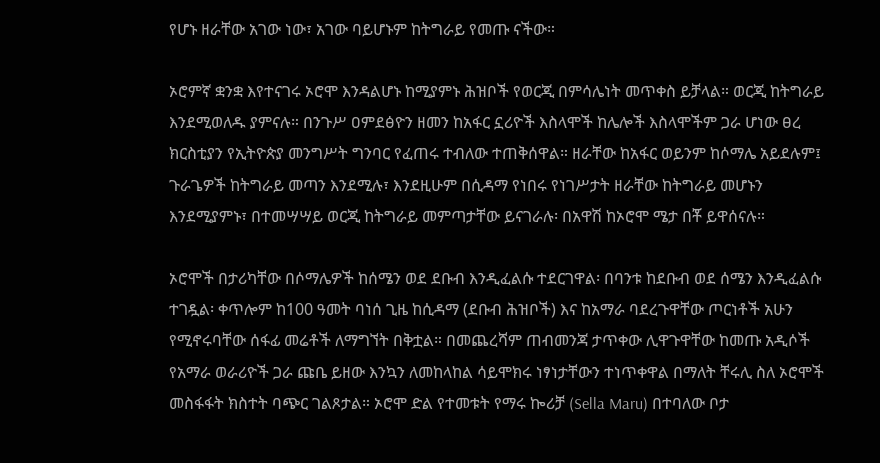የሆኑ ዘራቸው አገው ነው፣ አገው ባይሆኑም ከትግራይ የመጡ ናችው።

ኦሮምኛ ቋንቋ እየተናገሩ ኦሮሞ እንዳልሆኑ ከሚያምኑ ሕዝቦች የወርጂ በምሳሌነት መጥቀስ ይቻላል። ወርጂ ከትግራይ እንደሚወለዱ ያምናሉ። በንጉሥ ዐምደፅዮን ዘመን ከአፋር ኗሪዮች እስላሞች ከሌሎች እስላሞችም ጋራ ሆነው ፀረ ክርስቲያን የኢትዮጵያ መንግሥት ግንባር የፈጠሩ ተብለው ተጠቅሰዋል። ዘራቸው ከአፋር ወይንም ከሶማሌ አይደሉም፤ ጉራጌዎች ከትግራይ መጣን እንደሚሉ፣ እንደዚሁም በሲዳማ የነበሩ የነገሥታት ዘራቸው ከትግራይ መሆኑን እንደሚያምኑ፣ በተመሣሣይ ወርጂ ከትግራይ መምጣታቸው ይናገራሉ፡ በአዋሽ ከኦሮሞ ሜታ በቾ ይዋሰናሉ።

ኦሮሞች በታሪካቸው በሶማሌዎች ከሰሜን ወደ ደቡብ እንዲፈልሱ ተደርገዋል፡ በባንቱ ከደቡብ ወደ ሰሜን እንዲፈልሱ ተገዷል፡ ቀጥሎም ከ100 ዓመት ባነሰ ጊዜ ከሲዳማ (ደቡብ ሕዝቦች) እና ከአማራ ባደረጉዋቸው ጦርነቶች አሁን የሚኖሩባቸው ሰፋፊ መሬቶች ለማግኘት በቅቷል። በመጨረሻም ጠብመንጃ ታጥቀው ሊዋጉዋቸው ከመጡ አዲሶች የአማራ ወራሪዮች ጋራ ጩቤ ይዘው እንኳን ለመከላከል ሳይሞክሩ ነፃነታቸውን ተነጥቀዋል በማለት ቸሩሊ ስለ ኦሮሞች መስፋፋት ክስተት ባጭር ገልጾታል። ኦሮሞ ድል የተመቱት የማሩ ኰሪቻ (Sella Maru) በተባለው ቦታ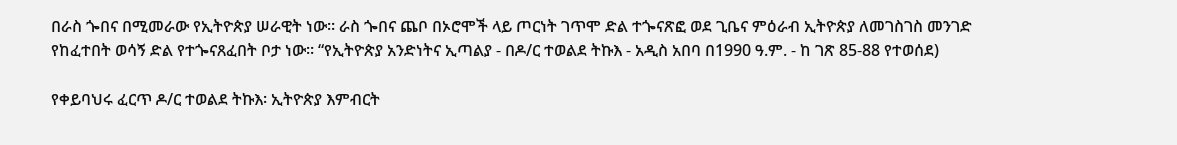በራስ ጐበና በሚመራው የኢትዮጵያ ሠራዊት ነው። ራስ ጐበና ጨቦ በኦሮሞች ላይ ጦርነት ገጥሞ ድል ተጐናጽፎ ወደ ጊቤና ምዕራብ ኢትዮጵያ ለመገስገስ መንገድ የከፈተበት ወሳኝ ድል የተጐናጸፈበት ቦታ ነው። “የኢትዮጵያ አንድነትና ኢጣልያ - በዶ/ር ተወልደ ትኩእ - አዲስ አበባ በ1990 ዓ.ም. - ከ ገጽ 85-88 የተወሰደ)

የቀይባህሩ ፈርጥ ዶ/ር ተወልደ ትኩእ፡ ኢትዮጵያ እምብርት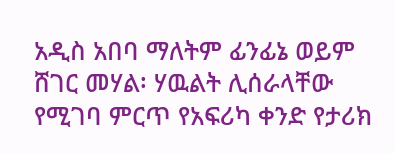አዲስ አበባ ማለትም ፊንፊኔ ወይም ሸገር መሃል፡ ሃዉልት ሊሰራላቸው የሚገባ ምርጥ የአፍሪካ ቀንድ የታሪክ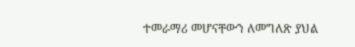ተመራማሪ መሆናቸውን ለመግለጽ ያህል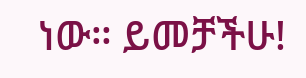ነው። ይመቻችሁ!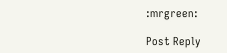:mrgreen:

Post Reply